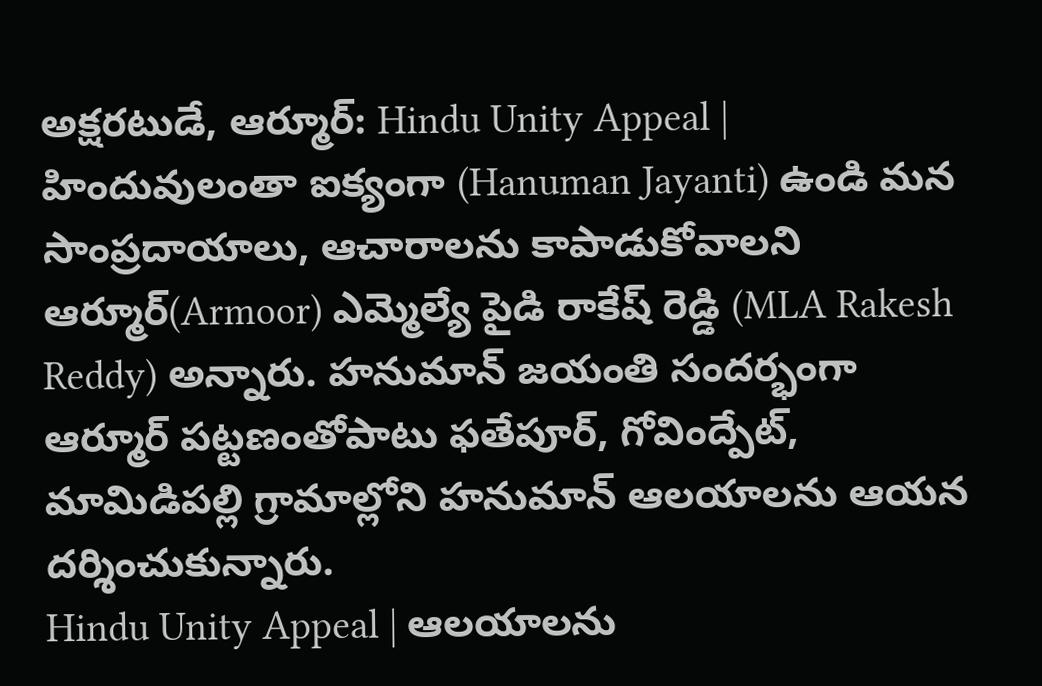అక్షరటుడే, ఆర్మూర్: Hindu Unity Appeal | హిందువులంతా ఐక్యంగా (Hanuman Jayanti) ఉండి మన సాంప్రదాయాలు, ఆచారాలను కాపాడుకోవాలని ఆర్మూర్(Armoor) ఎమ్మెల్యే పైడి రాకేష్ రెడ్డి (MLA Rakesh Reddy) అన్నారు. హనుమాన్ జయంతి సందర్భంగా ఆర్మూర్ పట్టణంతోపాటు ఫతేపూర్, గోవింద్పేట్, మామిడిపల్లి గ్రామాల్లోని హనుమాన్ ఆలయాలను ఆయన దర్శించుకున్నారు.
Hindu Unity Appeal | ఆలయాలను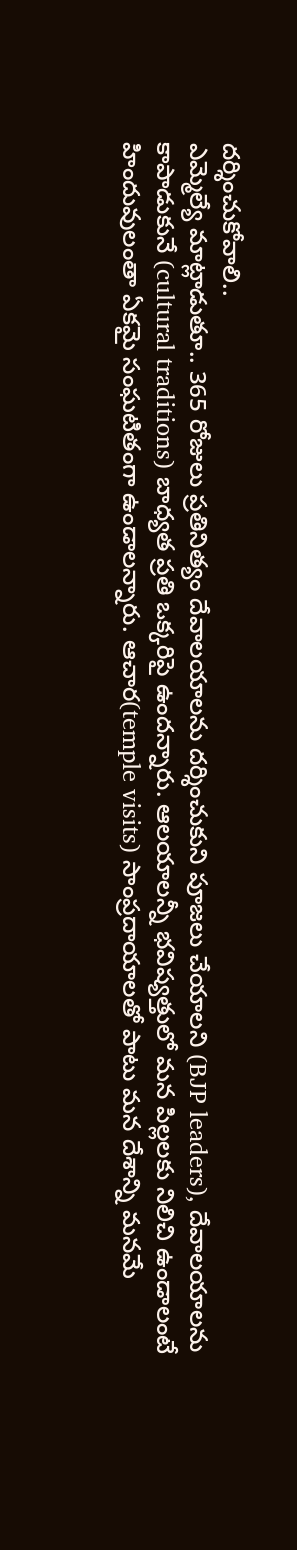దర్శించుకోవాలి..
ఎమ్మెల్యే మాట్లాడుతూ.. 365 రోజులు ప్రతినిత్యం దేవాలయాలను దర్శించుకుని పూజలు చేయాలని (BJP leaders), దేవాలయాలను కాపాడుకునే (cultural traditions) బాధ్యత ప్రతి ఒక్కరిపై ఉందన్నారు. ఆలయాలన్నీ భవిష్యత్తులో మన పిల్లలకు నిలిచి ఉండాలంటే హిందువులంతా ఏకమై సంఘటితంగా ఉండాలన్నారు. ఆచార(temple visits) సాంప్రదాయాలతో పాటు మన దేశాన్ని మనమే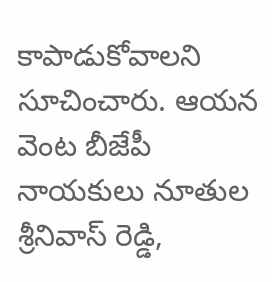కాపాడుకోవాలని సూచించారు. ఆయన వెంట బీజేపీ నాయకులు నూతుల శ్రీనివాస్ రెడ్డి,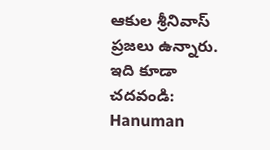ఆకుల శ్రీనివాస్ ప్రజలు ఉన్నారు.
ఇది కూడా చదవండి: Hanuman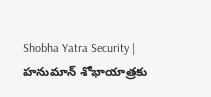Shobha Yatra Security | హనుమాన్ శోభాయాత్రకు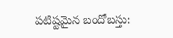పటిష్టమైన బందోబస్తు: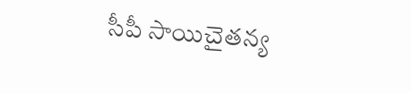సీపీ సాయిచైతన్య